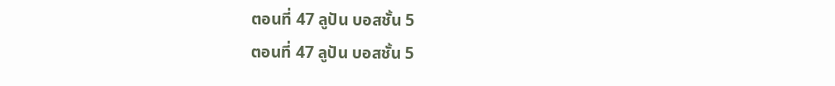ตอนที่ 47 ลูปัน บอสชั้น 5
ตอนที่ 47 ลูปัน บอสชั้น 5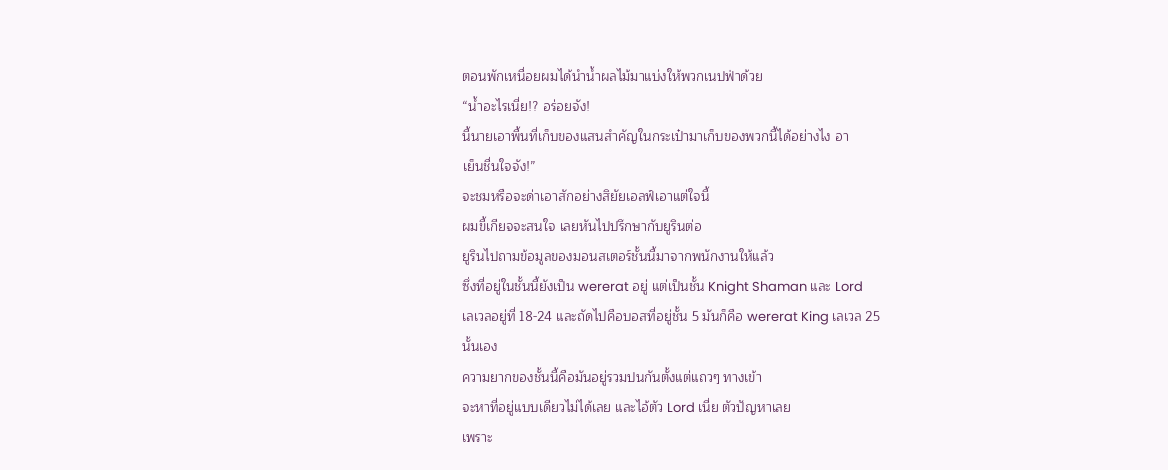ตอนพักเหนื่อยผมได้นำนํ้าผลไม้มาแบ่งให้พวกเนปฟ่าด้วย
“นํ้าอะไรเนี่ย!? อร่อยจัง!
นี้นายเอาพื้นที่เก็บของแสนสำคัญในกระเป๋ามาเก็บของพวกนี้ได้อย่างไง อา
เย็นชื่นใจจัง!”
จะชมหรือจะด่าเอาสักอย่างสิยัยเอลฟ์เอาแต่ใจนี้
ผมขี้เกียจจะสนใจ เลยหันไปปรึกษากับยูรินต่อ
ยูรินไปถามข้อมูลของมอนสเตอร์ชั้นนี้มาจากพนักงานให้แล้ว
ซึ่งที่อยู่ในชั้นนี้ยังเป็น wererat อยู่ แต่เป็นชั้น Knight Shaman และ Lord
เลเวลอยู่ที่ 18-24 และถัดไปคือบอสที่อยู่ชั้น 5 มันก็คือ wererat King เลเวล 25
นั้นเอง
ความยากของชั้นนี้คือมันอยู่รวมปนกันตั้งแต่แถวๆ ทางเข้า
จะหาที่อยู่แบบเดียวไม่ได้เลย และไอ้ตัว Lord เนี่ย ตัวปัญหาเลย
เพราะ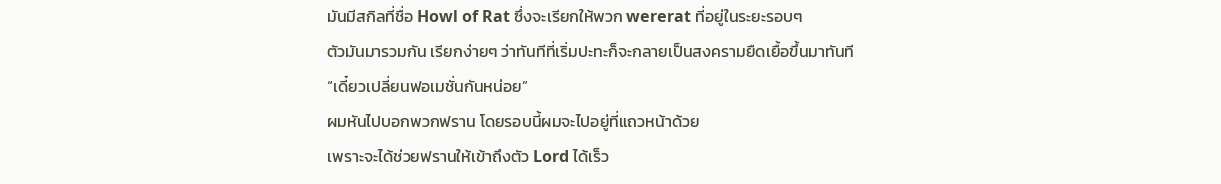มันมีสกิลที่ชื่อ Howl of Rat ซึ่งจะเรียกให้พวก wererat ที่อยู่ในระยะรอบๆ
ตัวมันมารวมกัน เรียกง่ายๆ ว่าทันทีที่เริ่มปะทะก็จะกลายเป็นสงครามยืดเยื้อขึ้นมาทันที
“เดี๋ยวเปลี่ยนฟอเมชั่นกันหน่อย”
ผมหันไปบอกพวกฟราน โดยรอบนี้ผมจะไปอยู่ที่แถวหน้าด้วย
เพราะจะได้ช่วยฟรานให้เข้าถึงตัว Lord ได้เร็ว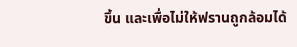ขึ้น และเพื่อไม่ให้ฟรานถูกล้อมได้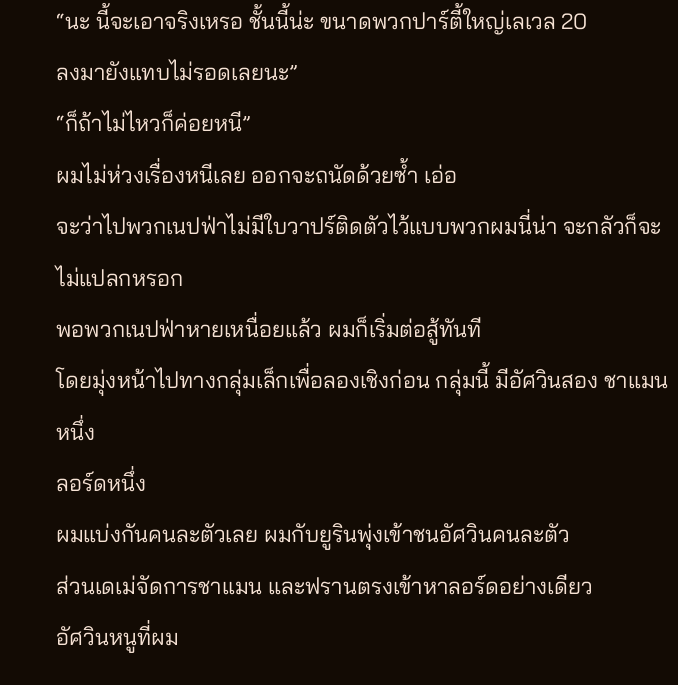“นะ นี้จะเอาจริงเหรอ ชั้นนี้น่ะ ขนาดพวกปาร์ตี้ใหญ่เลเวล 20
ลงมายังแทบไม่รอดเลยนะ”
“ก็ถ้าไม่ไหวก็ค่อยหนี”
ผมไม่ห่วงเรื่องหนีเลย ออกจะถนัดด้วยซํ้า เอ่อ
จะว่าไปพวกเนปฟ่าไม่มีใบวาปร์ติดตัวไว้แบบพวกผมนี่น่า จะกลัวก็จะไม่แปลกหรอก
พอพวกเนปฟ่าหายเหนื่อยแล้ว ผมก็เริ่มต่อสู้ทันที
โดยมุ่งหน้าไปทางกลุ่มเล็กเพื่อลองเชิงก่อน กลุ่มนี้ มีอัศวินสอง ชาแมนหนึ่ง
ลอร์ดหนึ่ง
ผมแบ่งกันคนละตัวเลย ผมกับยูรินพุ่งเข้าชนอัศวินคนละตัว
ส่วนเดเม่จัดการชาแมน และฟรานตรงเข้าหาลอร์ดอย่างเดียว
อัศวินหนูที่ผม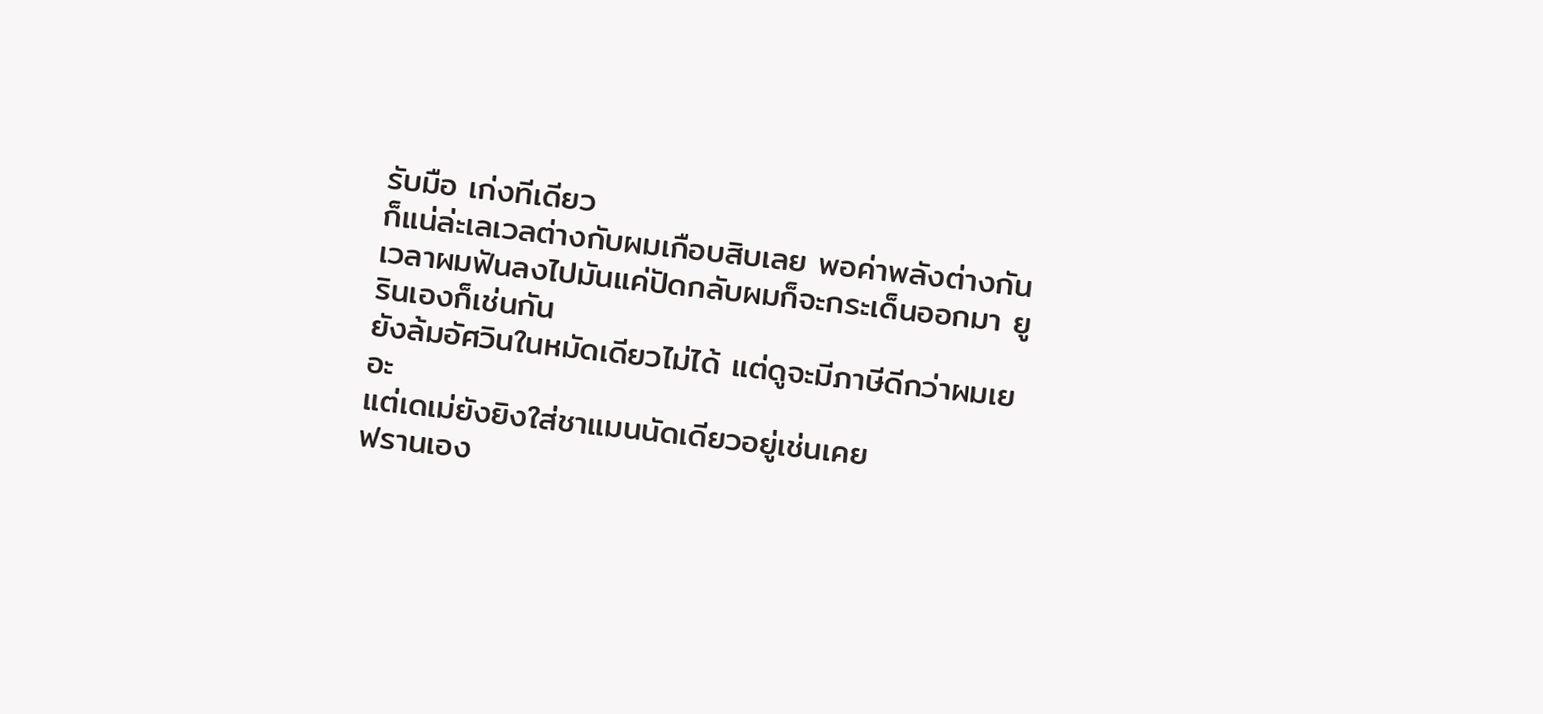รับมือ เก่งทีเดียว
ก็แน่ล่ะเลเวลต่างกับผมเกือบสิบเลย พอค่าพลังต่างกัน
เวลาผมฟันลงไปมันแค่ปัดกลับผมก็จะกระเด็นออกมา ยูรินเองก็เช่นกัน
ยังล้มอัศวินในหมัดเดียวไม่ได้ แต่ดูจะมีภาษีดีกว่าผมเยอะ
แต่เดเม่ยังยิงใส่ชาแมนนัดเดียวอยู่เช่นเคย
ฟรานเอง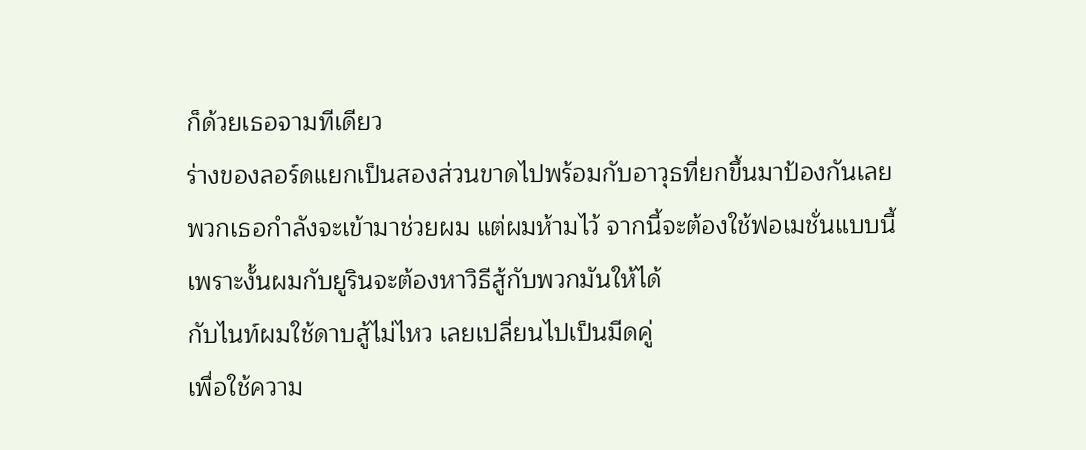ก็ด้วยเธอจามทีเดียว
ร่างของลอร์ดแยกเป็นสองส่วนขาดไปพร้อมกับอาวุธที่ยกขึ้นมาป้องกันเลย
พวกเธอกำลังจะเข้ามาช่วยผม แต่ผมห้ามไว้ จากนี้จะต้องใช้ฟอเมชั่นแบบนี้
เพราะงั้นผมกับยูรินจะต้องหาวิธีสู้กับพวกมันให้ได้
กับไนท์ผมใช้ดาบสู้ไม่ไหว เลยเปลี่ยนไปเป็นมีดคู่
เพื่อใช้ความ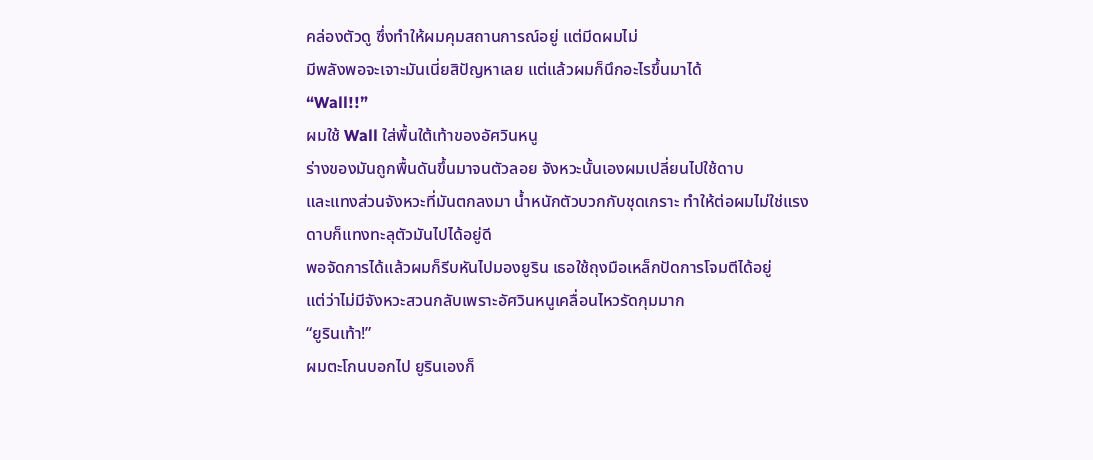คล่องตัวดู ซึ่งทำให้ผมคุมสถานการณ์อยู่ แต่มีดผมไม่
มีพลังพอจะเจาะมันเนี่ยสิปัญหาเลย แต่แล้วผมก็นึกอะไรขึ้นมาได้
“Wall!!”
ผมใช้ Wall ใส่พื้นใต้เท้าของอัศวินหนู
ร่างของมันถูกพื้นดันขึ้นมาจนตัวลอย จังหวะนั้นเองผมเปลี่ยนไปใช้ดาบ
และแทงส่วนจังหวะที่มันตกลงมา นํ้าหนักตัวบวกกับชุดเกราะ ทำให้ต่อผมไม่ใช่แรง
ดาบก็แทงทะลุตัวมันไปได้อยู่ดี
พอจัดการได้แล้วผมก็รีบหันไปมองยูริน เธอใช้ถุงมือเหล็กปัดการโจมตีได้อยู่
แต่ว่าไม่มีจังหวะสวนกลับเพราะอัศวินหนูเคลื่อนไหวรัดกุมมาก
“ยูรินเท้า!”
ผมตะโกนบอกไป ยูรินเองก็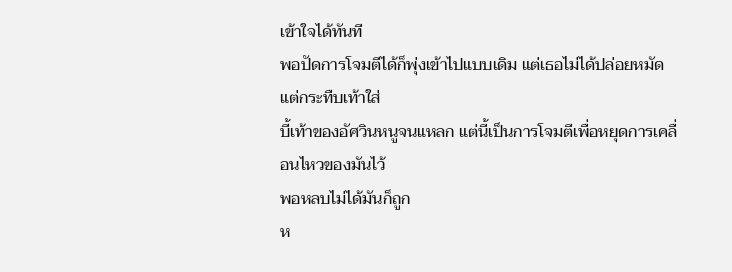เข้าใจได้ทันที
พอปัดการโจมตีได้ก็พุ่งเข้าไปแบบเดิม แต่เธอไม่ได้ปล่อยหมัด แต่กระทืบเท้าใส่
บี้เท้าของอัศวินหนูจนแหลก แต่นี้เป็นการโจมตีเพื่อหยุดการเคลื่อนไหวของมันไว้
พอหลบไม่ได้มันก็ถูก
ห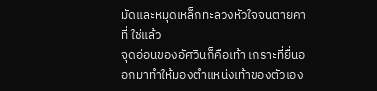มัดและหมุดเหล็กทะลวงหัวใจจนตายคาที่ ใช่แล้ว
จุดอ่อนของอัศวินก็คือเท้า เกราะที่ยื่นออกมาทำให้มองตำแหน่งเท้าของตัวเอง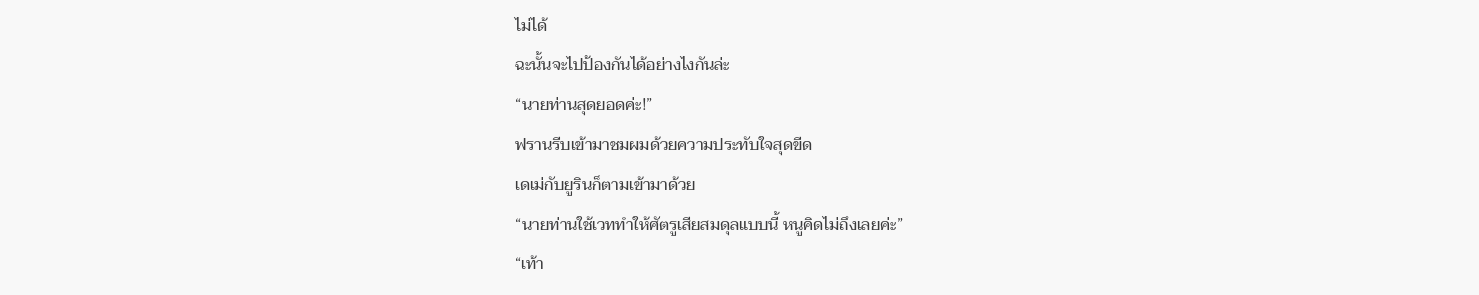ไม่ได้
ฉะนั้นจะไปป้องกันได้อย่างไงกันล่ะ
“นายท่านสุดยอดค่ะ!”
ฟรานรีบเข้ามาชมผมด้วยความประทับใจสุดขีด
เดเม่กับยูรินก็ตามเข้ามาด้วย
“นายท่านใช้เวททำให้ศัตรูเสียสมดุลแบบนี้ หนูคิดไม่ถึงเลยค่ะ”
“เท้า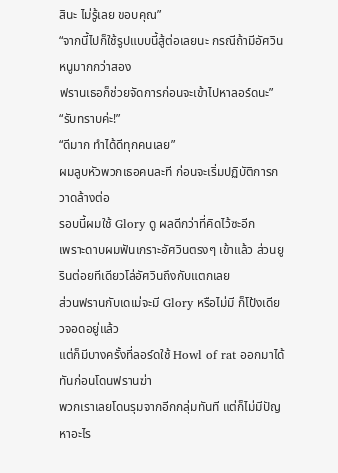สินะ ไม่รู้เลย ขอบคุณ”
“จากนี้ไปก็ใช้รูปแบบนี้สู้ต่อเลยนะ กรณีถ้ามีอัศวินหนูมากกว่าสอง
ฟรานเธอก็ช่วยจัดการก่อนจะเข้าไปหาลอร์ดนะ”
“รับทราบค่ะ!”
“ดีมาก ทำได้ดีทุกคนเลย”
ผมลูบหัวพวกเธอคนละที ก่อนจะเริ่มปฏิบัติการกวาดล้างต่อ
รอบนี้ผมใช้ Glory ดู ผลดีกว่าที่คิดไว้ซะอีก
เพราะดาบผมฟันเกราะอัศวินตรงๆ เข้าแล้ว ส่วนยูรินต่อยทีเดียวโล่อัศวินถึงกับแตกเลย
ส่วนฟรานกับเดเม่จะมี Glory หรือไม่มี ก็โป้งเดียวจอดอยู่แล้ว
แต่ก็มีบางครั้งที่ลอร์ดใช้ Howl of rat ออกมาได้ทันก่อนโดนฟรานฆ่า
พวกเราเลยโดนรุมจากอีกกลุ่มทันที แต่ก็ไม่มีปัญหาอะไร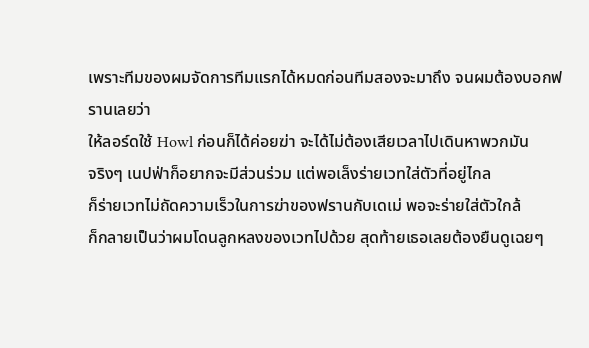เพราะทีมของผมจัดการทีมแรกได้หมดก่อนทีมสองจะมาถึง จนผมต้องบอกฟรานเลยว่า
ให้ลอร์ดใช้ Howl ก่อนก็ได้ค่อยฆ่า จะได้ไม่ต้องเสียเวลาไปเดินหาพวกมัน
จริงๆ เนปฟ่าก็อยากจะมีส่วนร่วม แต่พอเล็งร่ายเวทใส่ตัวที่อยู่ไกล
ก็ร่ายเวทไม่ถัดความเร็วในการฆ่าของฟรานกับเดเม่ พอจะร่ายใส่ตัวใกล้
ก็กลายเป็นว่าผมโดนลูกหลงของเวทไปด้วย สุดท้ายเธอเลยต้องยืนดูเฉยๆ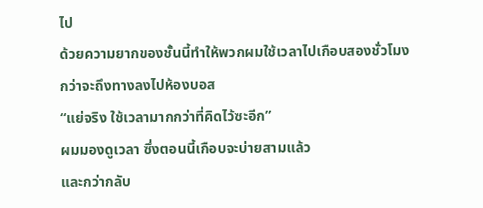ไป
ด้วยความยากของชั้นนี้ทำให้พวกผมใช้เวลาไปเกือบสองชั่วโมง
กว่าจะถึงทางลงไปห้องบอส
“แย่จริง ใช้เวลามากกว่าที่คิดไว้ซะอีก”
ผมมองดูเวลา ซึ่งตอนนี้เกือบจะบ่ายสามแล้ว
และกว่ากลับ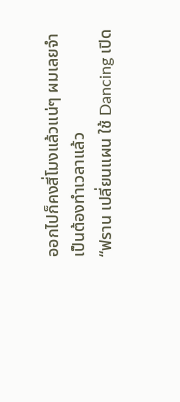ออกไปก็คงสี่โมงแล้วแน่ๆ ผมเลยจำเป็นต้องทำเวลาแล้ว
“ฟราน เปลี่ยนแผน ใช้ Dancing เปิด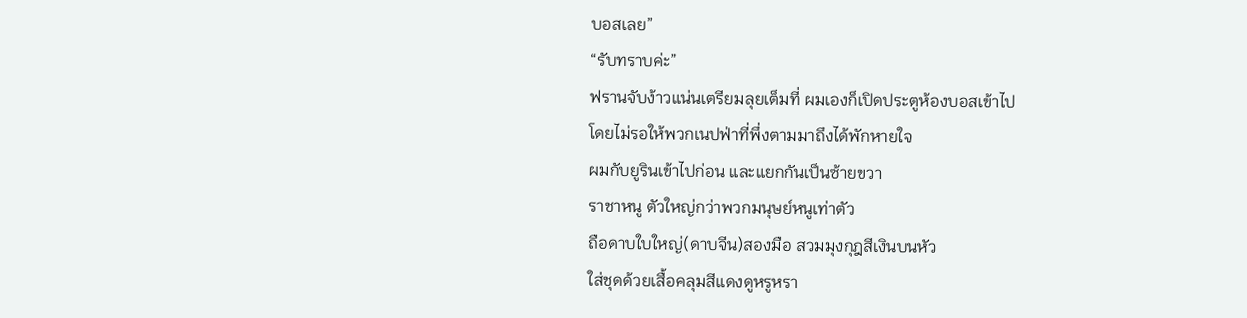บอสเลย”
“รับทราบค่ะ”
ฟรานจับง้าวแน่นเตรียมลุยเต็มที่ ผมเองก็เปิดประตูห้องบอสเข้าไป
โดยไม่รอให้พวกเนปฟ่าที่พึ่งตามมาถึงได้พักหายใจ
ผมกับยูรินเข้าไปก่อน และแยกกันเป็นซ้ายขวา
ราชาหนู ตัวใหญ่กว่าพวกมนุษย์หนูเท่าตัว
ถือดาบใบใหญ่(ดาบจีน)สองมือ สวมมุงกุฎสีเงินบนหัว
ใส่ชุดด้วยเสื้อคลุมสีแดงดูหรูหรา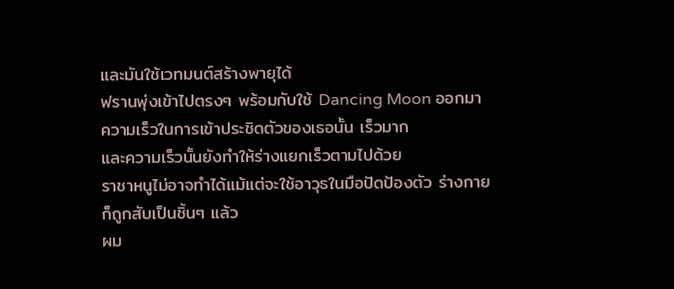และมันใช้เวทมนต์สร้างพายุได้
ฟรานพุ่งเข้าไปตรงๆ พร้อมกับใช้ Dancing Moon ออกมา
ความเร็วในการเข้าประชิดตัวของเธอนั้น เร็วมาก
และความเร็วนั้นยังทำให้ร่างแยกเร็วตามไปด้วย
ราชาหนูไม่อาจทำได้แม้แต่จะใช้อาวุธในมือปัดป้องตัว ร่างกายก็ถูกสับเป็นชิ้นๆ แล้ว
ผม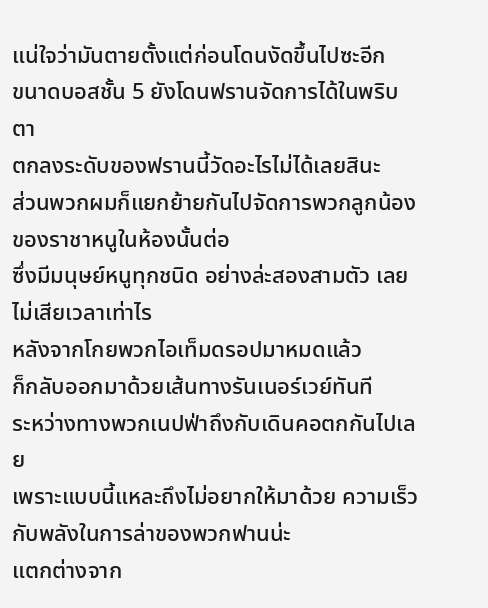แน่ใจว่ามันตายตั้งแต่ก่อนโดนงัดขึ้นไปซะอีก
ขนาดบอสชั้น 5 ยังโดนฟรานจัดการได้ในพริบตา
ตกลงระดับของฟรานนี้วัดอะไรไม่ได้เลยสินะ
ส่วนพวกผมก็แยกย้ายกันไปจัดการพวกลูกน้องของราชาหนูในห้องนั้นต่อ
ซึ่งมีมนุษย์หนูทุกชนิด อย่างล่ะสองสามตัว เลยไม่เสียเวลาเท่าไร
หลังจากโกยพวกไอเท็มดรอปมาหมดแล้ว
ก็กลับออกมาด้วยเส้นทางรันเนอร์เวย์ทันที
ระหว่างทางพวกเนปฟ่าถึงกับเดินคอตกกันไปเลย
เพราะแบบนี้แหละถึงไม่อยากให้มาด้วย ความเร็วกับพลังในการล่าของพวกฟานน่ะ
แตกต่างจาก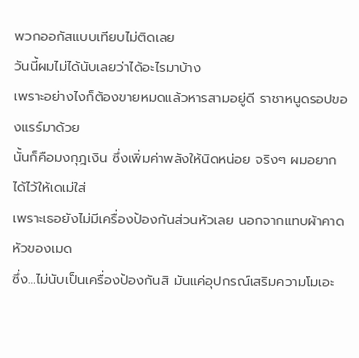พวกออกัสแบบเทียบไม่ติดเลย
วันนี้ผมไม่ได้นับเลยว่าได้อะไรมาบ้าง
เพราะอย่างไงก็ต้องขายหมดแล้วหารสามอยู่ดี ราชาหนูดรอปของแรร์มาด้วย
นั้นก็คือมงกุฎเงิน ซึ่งเพิ่มค่าพลังให้นิดหน่อย จริงๆ ผมอยากได้ไว้ให้เดเม่ใส่
เพราะเธอยังไม่มีเครื่องป้องกันส่วนหัวเลย นอกจากแทบผ้าคาดหัวของเมด
ซึ่ง…ไม่นับเป็นเครื่องป้องกันสิ มันแค่อุปกรณ์เสริมความโมเอะ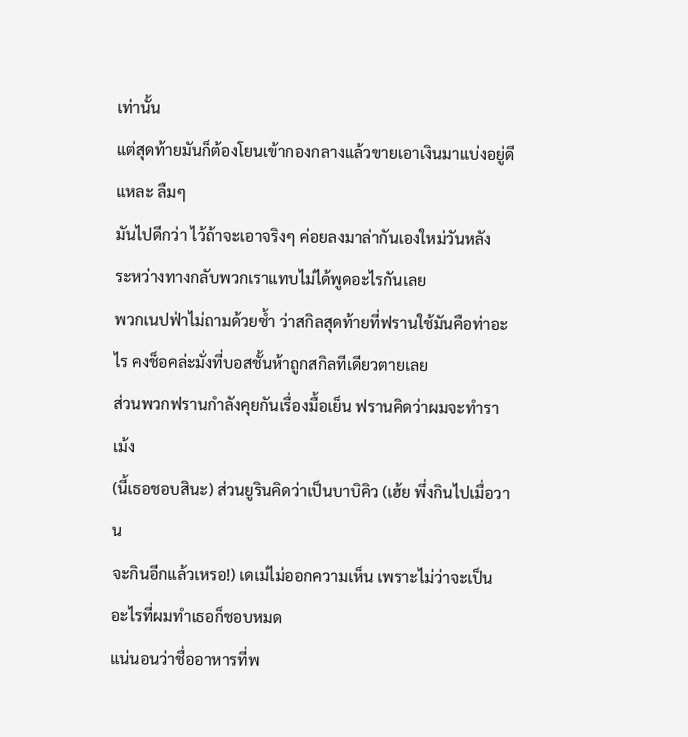เท่านั้น
แต่สุดท้ายมันก็ต้องโยนเข้ากองกลางแล้วขายเอาเงินมาแบ่งอยู่ดีแหละ ลืมๆ
มันไปดีกว่า ไว้ถ้าจะเอาจริงๆ ค่อยลงมาล่ากันเองใหม่วันหลัง
ระหว่างทางกลับพวกเราแทบไม่ได้พูดอะไรกันเลย
พวกเนปฟ่าไม่ถามด้วยซํ้า ว่าสกิลสุดท้ายที่ฟรานใช้มันคือท่าอะไร คงช็อคล่ะมั่งที่บอสชั้นห้าถูกสกิลทีเดียวตายเลย
ส่วนพวกฟรานกำลังคุยกันเรื่องมื้อเย็น ฟรานคิดว่าผมจะทำราเม้ง
(นี้เธอชอบสินะ) ส่วนยูรินคิดว่าเป็นบาบิคิว (เฮ้ย พึ่งกินไปเมื่อวาน
จะกินอีกแล้วเหรอ!) เดเม่ไม่ออกความเห็น เพราะไม่ว่าจะเป็นอะไรที่ผมทำเธอก็ชอบหมด
แน่นอนว่าชื่ออาหารที่พ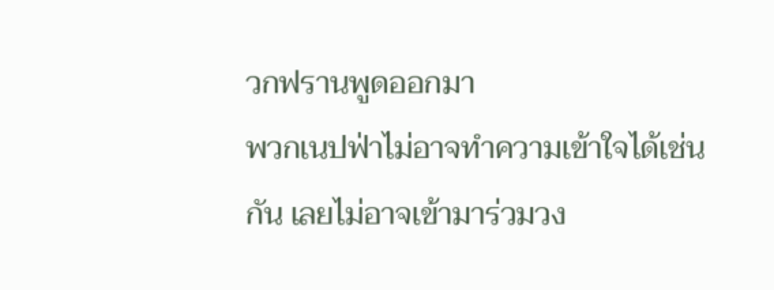วกฟรานพูดออกมา
พวกเนปฟ่าไม่อาจทำความเข้าใจได้เช่นกัน เลยไม่อาจเข้ามาร่วมวง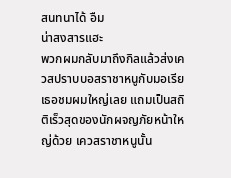สนทนาได้ อืม
น่าสงสารแฮะ
พวกผมกลับมาถึงกิลแล้วส่งเควสปราบบอสราชาหนูกับมอเรีย
เธอชมผมใหญ่เลย แถมเป็นสถิติเร็วสุดของนักผจญภัยหน้าใหญ่ด้วย เควสราชาหนูนั้น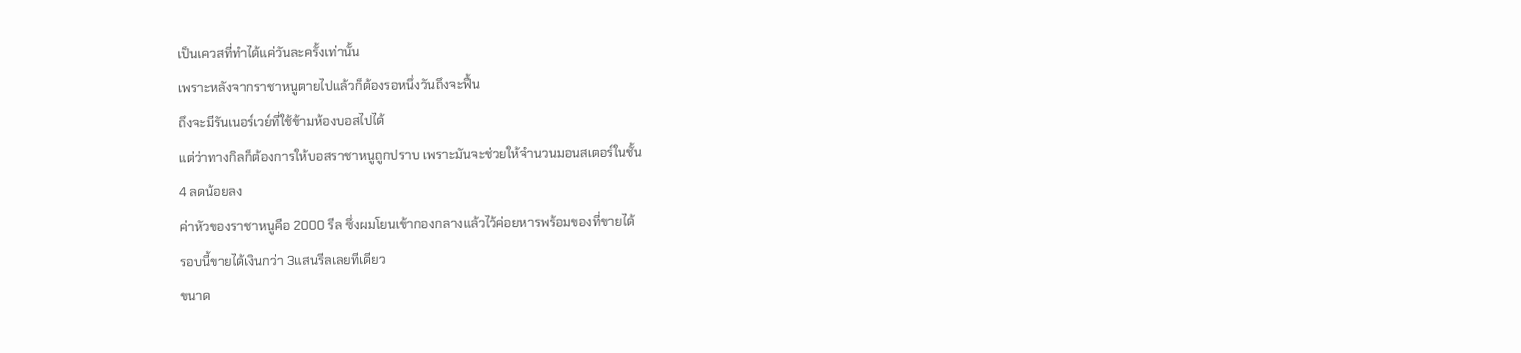เป็นเควสที่ทำได้แค่วันละครั้งเท่านั้น
เพราะหลังจากราชาหนูตายไปแล้วก็ต้องรอหนึ่งวันถึงจะฟื้น
ถึงจะมีรันเนอร์เวย์ที่ใช้ข้ามห้องบอสไปได้
แต่ว่าทางกิลก็ต้องการให้บอสราชาหนูถูกปราบ เพราะมันจะช่วยให้จำนวนมอนสเตอร์ในชั้น
4 ลดน้อยลง
ค่าหัวของราชาหนูคือ 2000 รีล ซึ่งผมโยนเข้ากองกลางแล้วไว้ค่อยหารพร้อมของที่ขายได้
รอบนี้ขายได้เงินกว่า 3แสนรีลเลยทีเดียว
ขนาด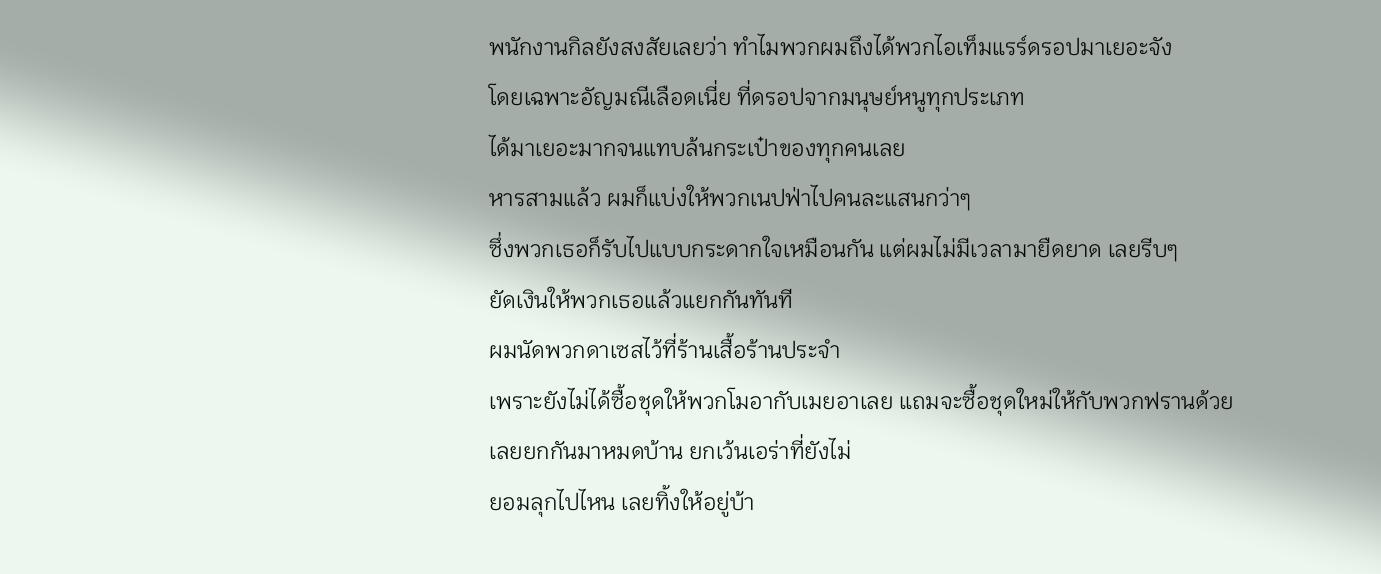พนักงานกิลยังสงสัยเลยว่า ทำไมพวกผมถึงได้พวกไอเท็มแรร์ดรอปมาเยอะจัง
โดยเฉพาะอัญมณีเลือดเนี่ย ที่ดรอปจากมนุษย์หนูทุกประเภท
ได้มาเยอะมากจนแทบล้นกระเป๋าของทุกคนเลย
หารสามแล้ว ผมก็แบ่งให้พวกเนปฟ่าไปคนละแสนกว่าๆ
ซึ่งพวกเธอก็รับไปแบบกระดากใจเหมือนกัน แต่ผมไม่มีเวลามายืดยาด เลยรีบๆ
ยัดเงินให้พวกเธอแล้วแยกกันทันที
ผมนัดพวกดาเซสไว้ที่ร้านเสื้อร้านประจำ
เพราะยังไม่ได้ซื้อชุดให้พวกโมอากับเมยอาเลย แถมจะซื้อชุดใหม่ให้กับพวกฟรานด้วย
เลยยกกันมาหมดบ้าน ยกเว้นเอร่าที่ยังไม่
ยอมลุกไปไหน เลยทิ้งให้อยู่บ้า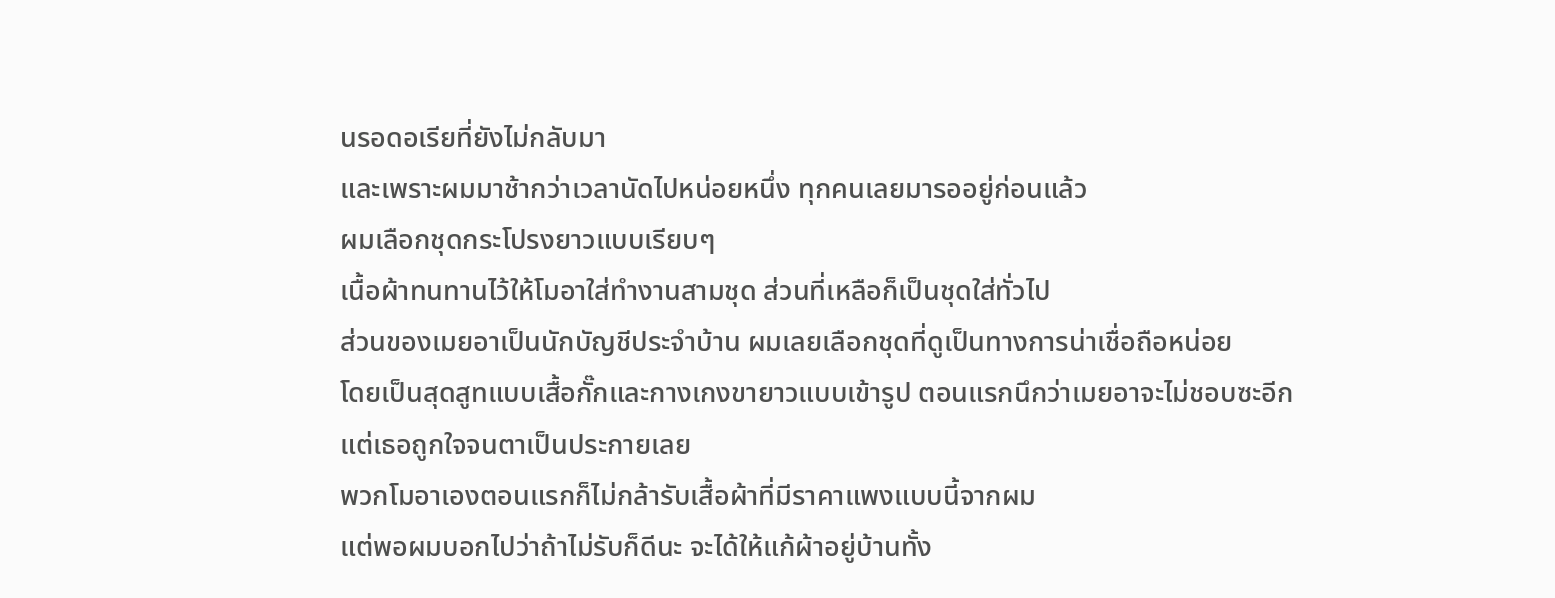นรอดอเรียที่ยังไม่กลับมา
และเพราะผมมาช้ากว่าเวลานัดไปหน่อยหนึ่ง ทุกคนเลยมารออยู่ก่อนแล้ว
ผมเลือกชุดกระโปรงยาวแบบเรียบๆ
เนื้อผ้าทนทานไว้ให้โมอาใส่ทำงานสามชุด ส่วนที่เหลือก็เป็นชุดใส่ทั่วไป
ส่วนของเมยอาเป็นนักบัญชีประจำบ้าน ผมเลยเลือกชุดที่ดูเป็นทางการน่าเชื่อถือหน่อย
โดยเป็นสุดสูทแบบเสื้อกั๊กและกางเกงขายาวแบบเข้ารูป ตอนแรกนึกว่าเมยอาจะไม่ชอบซะอีก
แต่เธอถูกใจจนตาเป็นประกายเลย
พวกโมอาเองตอนแรกก็ไม่กล้ารับเสื้อผ้าที่มีราคาแพงแบบนี้จากผม
แต่พอผมบอกไปว่าถ้าไม่รับก็ดีนะ จะได้ให้แก้ผ้าอยู่บ้านทั้ง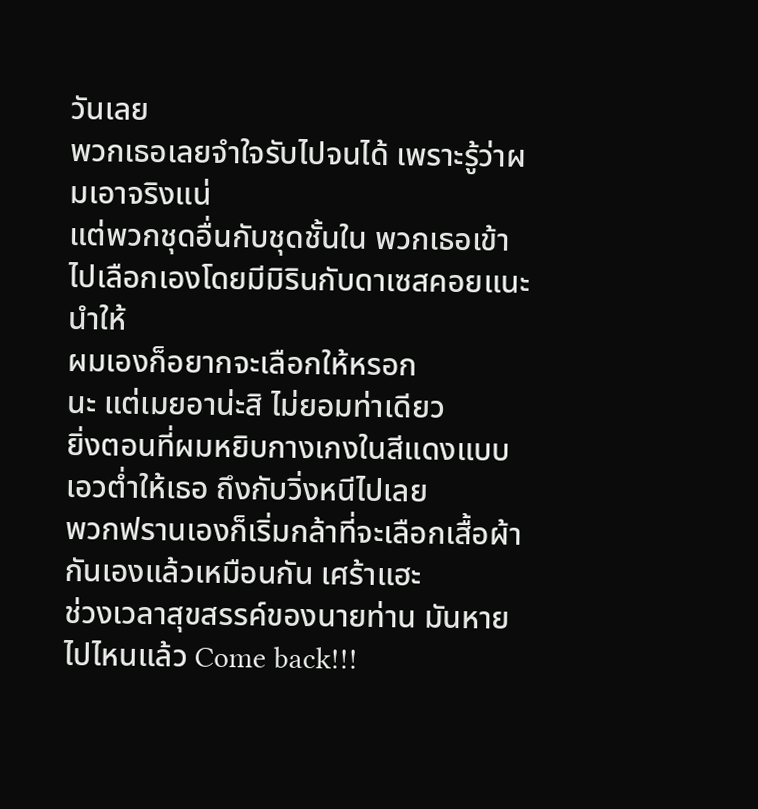วันเลย
พวกเธอเลยจำใจรับไปจนได้ เพราะรู้ว่าผมเอาจริงแน่
แต่พวกชุดอื่นกับชุดชั้นใน พวกเธอเข้าไปเลือกเองโดยมีมิรินกับดาเซสคอยแนะนำให้
ผมเองก็อยากจะเลือกให้หรอก
นะ แต่เมยอาน่ะสิ ไม่ยอมท่าเดียว
ยิ่งตอนที่ผมหยิบกางเกงในสีแดงแบบเอวตํ่าให้เธอ ถึงกับวิ่งหนีไปเลย
พวกฟรานเองก็เริ่มกล้าที่จะเลือกเสื้อผ้ากันเองแล้วเหมือนกัน เศร้าแฮะ
ช่วงเวลาสุขสรรค์ของนายท่าน มันหายไปไหนแล้ว Come back!!!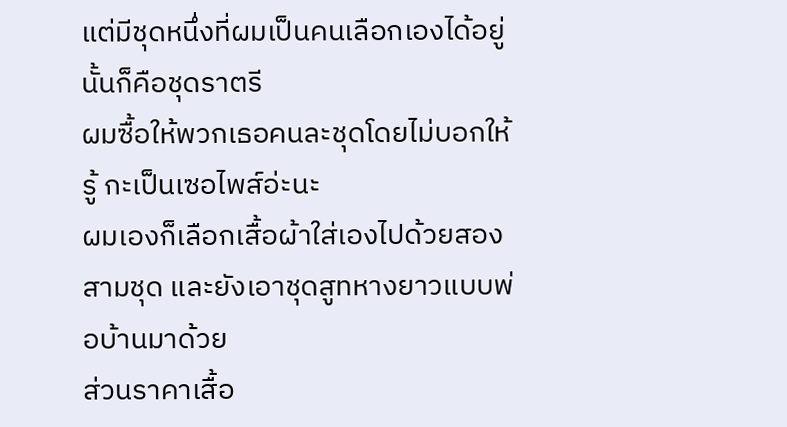แต่มีชุดหนึ่งที่ผมเป็นคนเลือกเองได้อยู่ นั้นก็คือชุดราตรี
ผมซื้อให้พวกเธอคนละชุดโดยไม่บอกให้รู้ กะเป็นเซอไพส์อ่ะนะ
ผมเองก็เลือกเสื้อผ้าใส่เองไปด้วยสองสามชุด และยังเอาชุดสูทหางยาวแบบพ่อบ้านมาด้วย
ส่วนราคาเสื้อ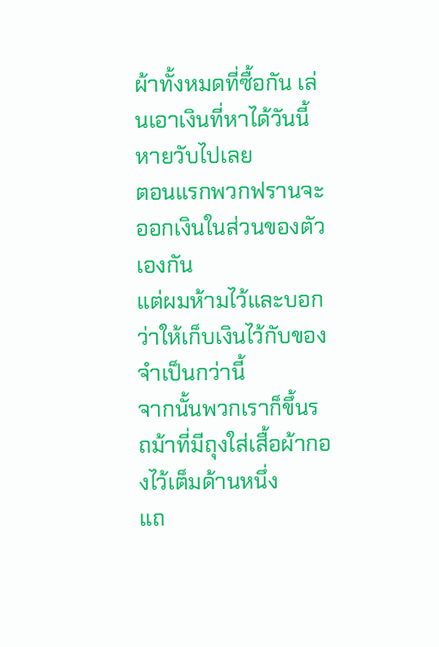ผ้าทั้งหมดที่ซื้อกัน เล่นเอาเงินที่หาได้วันนี้หายวับไปเลย
ตอนแรกพวกฟรานจะออกเงินในส่วนของตัวเองกัน
แต่ผมห้ามไว้และบอกว่าให้เก็บเงินไว้กับของจำเป็นกว่านี้
จากนั้นพวกเราก็ขึ้นรถม้าที่มีถุงใส่เสื้อผ้ากองไว้เต็มด้านหนึ่ง
แถ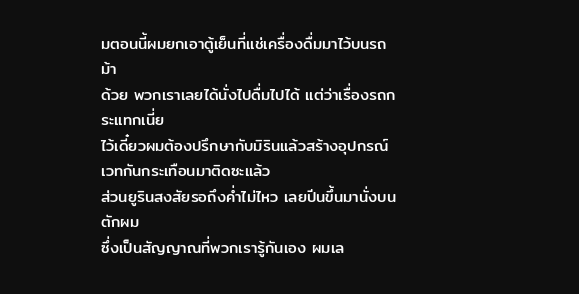มตอนนี้ผมยกเอาตู้เย็นที่แช่เครื่องดื่มมาไว้บนรถม้า
ด้วย พวกเราเลยได้นั่งไปดื่มไปได้ แต่ว่าเรื่องรถกระแทกเนี่ย
ไว้เดี๋ยวผมต้องปรึกษากับมิรินแล้วสร้างอุปกรณ์เวทกันกระเทือนมาติดซะแล้ว
ส่วนยูรินสงสัยรอถึงคํ่าไม่ไหว เลยปีนขึ้นมานั่งบนตักผม
ซึ่งเป็นสัญญาณที่พวกเรารู้กันเอง ผมเล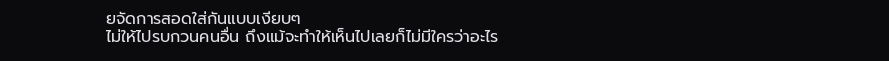ยจัดการสอดใส่กันแบบเงียบๆ
ไม่ให้ไปรบกวนคนอื่น ถึงแม้จะทำให้เห็นไปเลยก็ไม่มีใครว่าอะไร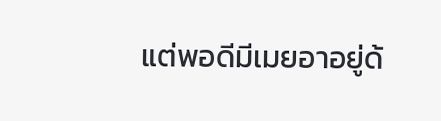แต่พอดีมีเมยอาอยู่ด้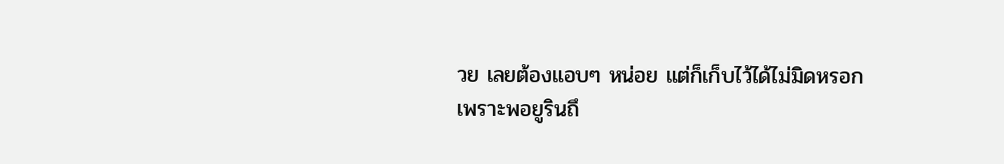วย เลยต้องแอบๆ หน่อย แต่ก็เก็บไว้ได้ไม่มิดหรอก
เพราะพอยูรินถึ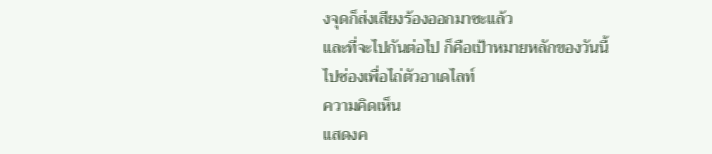งจุดก็ส่งเสียงร้องออกมาซะแล้ว
และที่จะไปกันต่อไป ก็คือเป้าหมายหลักของวันนี้
ไปซ่องเพื่อไถ่ตัวอาเดไลท์
ความคิดเห็น
แสดงค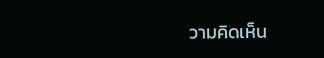วามคิดเห็น